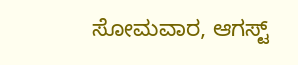ಸೋಮವಾರ, ಆಗಸ್ಟ್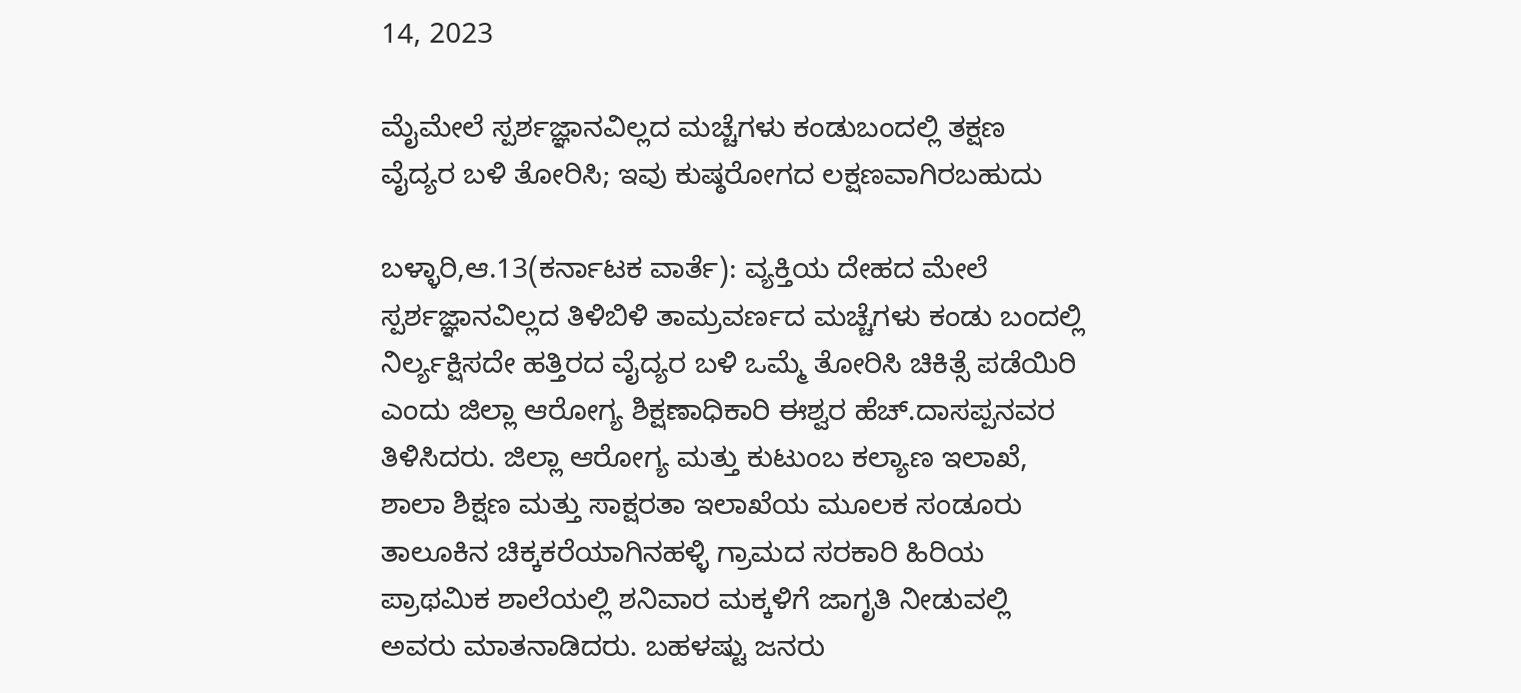14, 2023

ಮೈಮೇಲೆ ಸ್ಪರ್ಶಜ್ಞಾನವಿಲ್ಲದ ಮಚ್ಚೆಗಳು ಕಂಡುಬಂದಲ್ಲಿ ತಕ್ಷಣ ವೈದ್ಯರ ಬಳಿ ತೋರಿಸಿ; ಇವು ಕುಷ್ಠರೋಗದ ಲಕ್ಷಣವಾಗಿರಬಹುದು

ಬಳ್ಳಾರಿ,ಆ.13(ಕರ್ನಾಟಕ ವಾರ್ತೆ): ವ್ಯಕ್ತಿಯ ದೇಹದ ಮೇಲೆ ಸ್ಪರ್ಶಜ್ಞಾನವಿಲ್ಲದ ತಿಳಿಬಿಳಿ ತಾಮ್ರವರ್ಣದ ಮಚ್ಚೆಗಳು ಕಂಡು ಬಂದಲ್ಲಿ ನಿರ್ಲ್ಯಕ್ಷಿಸದೇ ಹತ್ತಿರದ ವೈದ್ಯರ ಬಳಿ ಒಮ್ಮೆ ತೋರಿಸಿ ಚಿಕಿತ್ಸೆ ಪಡೆಯಿರಿ ಎಂದು ಜಿಲ್ಲಾ ಆರೋಗ್ಯ ಶಿಕ್ಷಣಾಧಿಕಾರಿ ಈಶ್ವರ ಹೆಚ್‌.ದಾಸಪ್ಪನವರ ತಿಳಿಸಿದರು. ಜಿಲ್ಲಾ ಆರೋಗ್ಯ ಮತ್ತು ಕುಟುಂಬ ಕಲ್ಯಾಣ ಇಲಾಖೆ, ಶಾಲಾ ಶಿಕ್ಷಣ ಮತ್ತು ಸಾಕ್ಷರತಾ ಇಲಾಖೆಯ ಮೂಲಕ ಸಂಡೂರು ತಾಲೂಕಿನ ಚಿಕ್ಕಕರೆಯಾಗಿನಹಳ್ಳಿ ಗ್ರಾಮದ ಸರಕಾರಿ ಹಿರಿಯ ಪ್ರಾಥಮಿಕ ಶಾಲೆಯಲ್ಲಿ ಶನಿವಾರ ಮಕ್ಕಳಿಗೆ ಜಾಗೃತಿ ನೀಡುವಲ್ಲಿ ಅವರು ಮಾತನಾಡಿದರು. ಬಹಳಷ್ಟು ಜನರು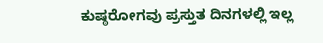ಕುಷ್ಠರೋಗವು ಪ್ರಸ್ತುತ ದಿನಗಳಲ್ಲಿ ಇಲ್ಲ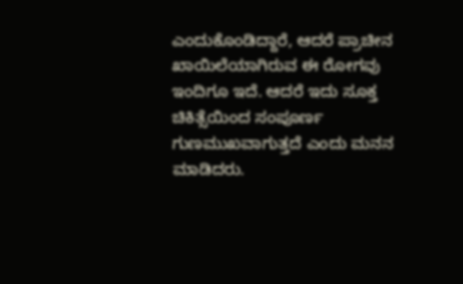ಎಂದುಕೊಂಡಿದ್ದಾರೆ, ಆದರೆ ಪ್ರಾಚೀನ ಖಾಯಿಲೆಯಾಗಿರುವ ಈ ರೋಗವು ಇಂದಿಗೂ ಇದೆ. ಆದರೆ ಇದು ಸೂಕ್ತ ಚಿಕಿತ್ಸೆಯಿಂದ ಸಂಪೂರ್ಣ ಗುಣಮುಖವಾಗುತ್ತದೆ ಎಂದು ಮನನ ಮಾಡಿದರು.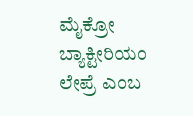ಮೈಕ್ರೋ ಬ್ಯಾಕ್ಟೀರಿಯಂ ಲೇಪ್ರೆ ಎಂಬ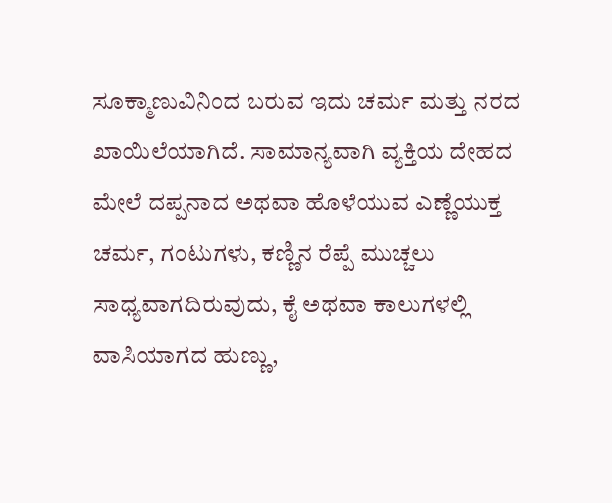ಸೂಕ್ಮಾಣುವಿನಿಂದ ಬರುವ ಇದು ಚರ್ಮ ಮತ್ತು ನರದ ಖಾಯಿಲೆಯಾಗಿದೆ. ಸಾಮಾನ್ಯವಾಗಿ ವ್ಯಕ್ತಿಯ ದೇಹದ ಮೇಲೆ ದಪ್ಪನಾದ ಅಥವಾ ಹೊಳೆಯುವ ಎಣ್ಣೆಯುಕ್ತ ಚರ್ಮ, ಗಂಟುಗಳು, ಕಣ್ಣಿನ ರೆಪ್ಪೆ ಮುಚ್ಚಲು ಸಾಧ್ಯವಾಗದಿರುವುದು, ಕೈ ಅಥವಾ ಕಾಲುಗಳಲ್ಲಿ ವಾಸಿಯಾಗದ ಹುಣ್ಣು,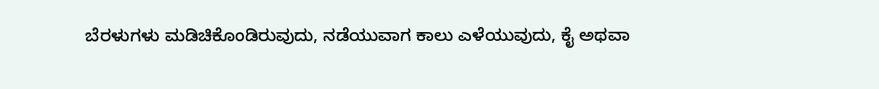ಬೆರಳುಗಳು ಮಡಿಚಿಕೊಂಡಿರುವುದು, ನಡೆಯುವಾಗ ಕಾಲು ಎಳೆಯುವುದು, ಕೈ ಅಥವಾ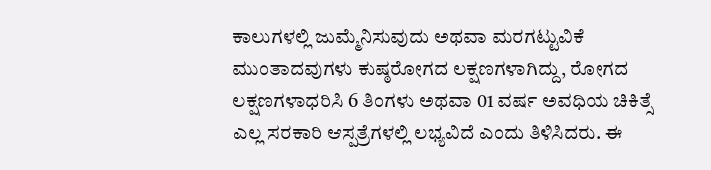ಕಾಲುಗಳಲ್ಲಿ ಜುಮ್ಮೆನಿಸುವುದು ಅಥವಾ ಮರಗಟ್ಟುವಿಕೆ ಮುಂತಾದವುಗಳು ಕುಷ್ಠರೋಗದ ಲಕ್ಷಣಗಳಾಗಿದ್ದು, ರೋಗದ ಲಕ್ಷಣಗಳಾಧರಿಸಿ 6 ತಿಂಗಳು ಅಥವಾ 01 ವರ್ಷ ಅವಧಿಯ ಚಿಕಿತ್ಸೆ ಎಲ್ಲ ಸರಕಾರಿ ಆಸ್ಪತ್ರೆಗಳಲ್ಲಿ ಲಭ್ಯವಿದೆ ಎಂದು ತಿಳಿಸಿದರು. ಈ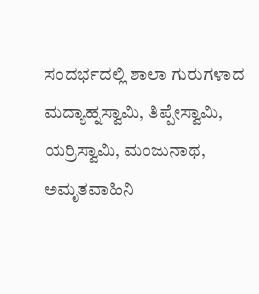ಸಂದರ್ಭದಲ್ಲಿ ಶಾಲಾ ಗುರುಗಳಾದ ಮದ್ಯಾಹ್ನಸ್ವಾಮಿ, ತಿಪ್ಪೇಸ್ವಾಮಿ, ಯರ್ರಿಸ್ವಾಮಿ, ಮಂಜುನಾಥ, ಅಮೃತವಾಹಿನಿ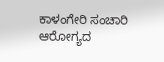ಕಾಳಂಗೇರಿ ಸಂಚಾರಿ ಆರೋಗ್ಯದ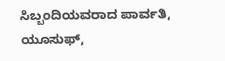ಸಿಬ್ಬಂದಿಯವರಾದ ಪಾರ್ವತಿ, ಯೂಸುಫ್,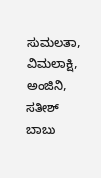ಸುಮಲತಾ, ವಿಮಲಾಕ್ಷಿ, ಅಂಜಿನಿ, ಸತೀಶ್ ಬಾಬು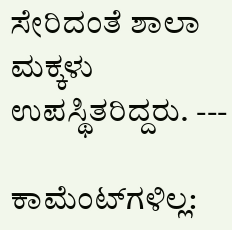ಸೇರಿದಂತೆ ಶಾಲಾ ಮಕ್ಕಳು ಉಪಸ್ಥಿತರಿದ್ದರು. ---

ಕಾಮೆಂಟ್‌ಗಳಿಲ್ಲ: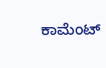ಕಾಮೆಂಟ್‌‌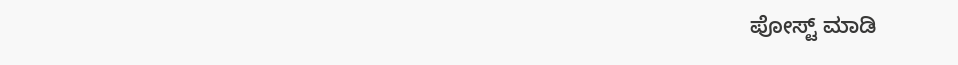ಪೋಸ್ಟ್‌ ಮಾಡಿ